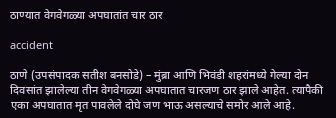ठाण्यात वेगवेगळ्या अपघातांत चार ठार

accident

ठाणे (उपसंपादक सतीश बनसोडे) – मुंब्रा आणि भिवंडी शहरांमध्ये गेल्या दोन दिवसांत झालेल्या तीन वेगवेगळ्या अपघातात चारजण ठार झाले आहेत. त्यापैकी एका अपघातात मृत पावलेले दोघे जण भाऊ असल्याचे समोर आले आहे.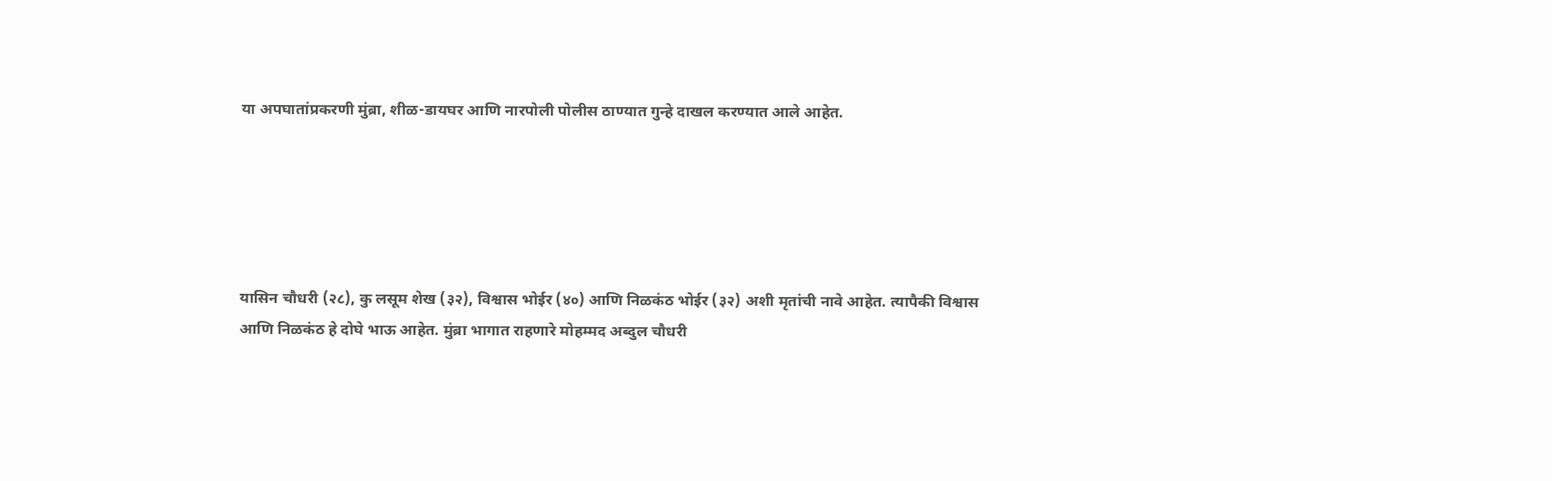या अपघातांप्रकरणी मुंब्रा, शीळ-डायघर आणि नारपोली पोलीस ठाण्यात गुन्हे दाखल करण्यात आले आहेत.





यासिन चौधरी (२८), कु लसूम शेख (३२), विश्वास भोईर (४०) आणि निळकंठ भोईर (३२) अशी मृतांची नावे आहेत. त्यापैकी विश्वास आणि निळकंठ हे दोघे भाऊ आहेत. मुंब्रा भागात राहणारे मोहम्मद अब्दुल चौधरी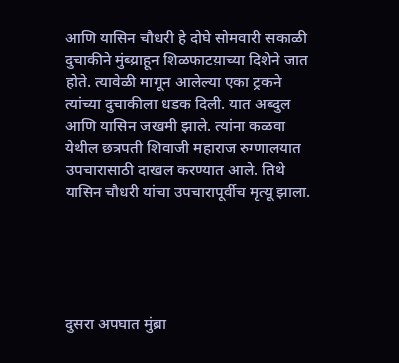आणि यासिन चौधरी हे दोघे सोमवारी सकाळी दुचाकीने मुंब्य्राहून शिळफाटय़ाच्या दिशेने जात होते. त्यावेळी मागून आलेल्या एका ट्रकने त्यांच्या दुचाकीला धडक दिली. यात अब्दुल आणि यासिन जखमी झाले. त्यांना कळवा येथील छत्रपती शिवाजी महाराज रुग्णालयात उपचारासाठी दाखल करण्यात आले. तिथे यासिन चौधरी यांचा उपचारापूर्वीच मृत्यू झाला.





दुसरा अपघात मुंब्रा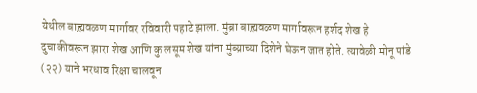येथील बाह्य़वळण मार्गावर रविवारी पहाटे झाला. मुंब्रा बाह्य़वळण मार्गावरून हर्शद शेख हे दुचाकीवरून झारा शेख आणि कु लसूम शेख यांना मुंब्य्राच्या दिशेने घेऊन जात होते. त्यावेळी मोनू पांडे (२२) याने भरधाव रिक्षा चालवून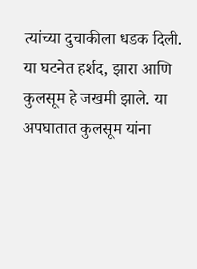त्यांच्या दुचाकीला धडक दिली. या घटनेत हर्शद, झारा आणि कुलसूम हे जखमी झाले. या अपघातात कुलसूम यांना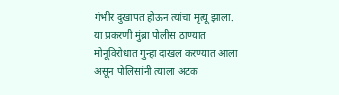गंभीर दुखापत होऊन त्यांचा मृत्यू झाला. या प्रकरणी मुंब्रा पोलीस ठाण्यात मोनूविरोधात गुन्हा दाखल करण्यात आला असून पोलिसांनी त्याला अटक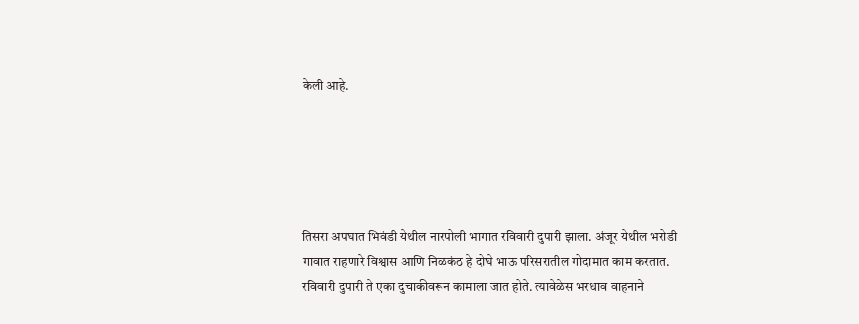केली आहे.





तिसरा अपघात भिवंडी येथील नारपोली भागात रविवारी दुपारी झाला. अंजूर येथील भरोडी गावात राहणारे विश्वास आणि निळकंठ हे दोघे भाऊ परिसरातील गोदामात काम करतात. रविवारी दुपारी ते एका दुचाकीवरून कामाला जात होते. त्यावेळेस भरधाव वाहनाने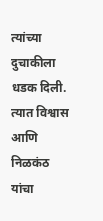त्यांच्या दुचाकीला धडक दिली. त्यात विश्वास आणि निळकंठ यांचा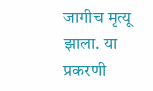जागीच मृत्यू झाला. या प्रकरणी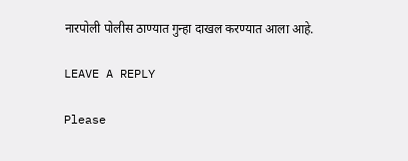नारपोली पोलीस ठाण्यात गुन्हा दाखल करण्यात आला आहे.

LEAVE A REPLY

Please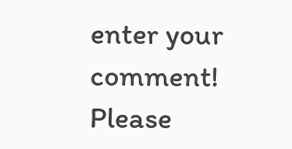enter your comment!
Please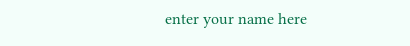enter your name here